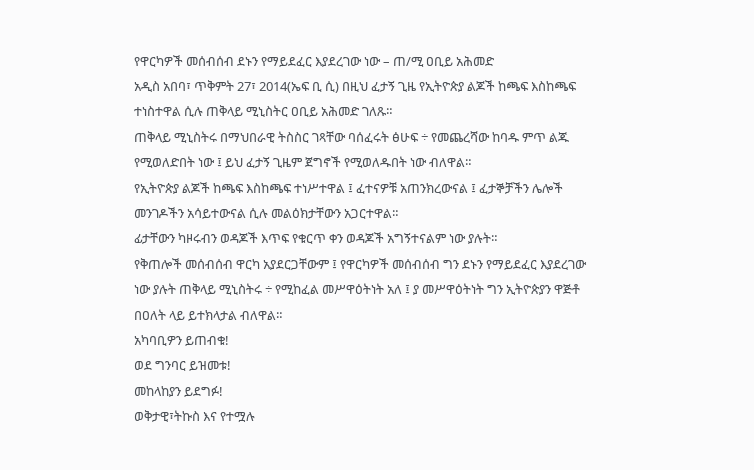የዋርካዎች መሰብሰብ ደኑን የማይደፈር እያደረገው ነው – ጠ/ሚ ዐቢይ አሕመድ
አዲስ አበባ፣ ጥቅምት 27፣ 2014(ኤፍ ቢ ሲ) በዚህ ፈታኝ ጊዜ የኢትዮጵያ ልጆች ከጫፍ እስከጫፍ ተነስተዋል ሲሉ ጠቅላይ ሚኒስትር ዐቢይ አሕመድ ገለጹ።
ጠቅላይ ሚኒስትሩ በማህበራዊ ትስስር ገጻቸው ባሰፈሩት ፅሁፍ ÷ የመጨረሻው ከባዱ ምጥ ልጁ የሚወለድበት ነው ፤ ይህ ፈታኝ ጊዜም ጀግኖች የሚወለዱበት ነው ብለዋል።
የኢትዮጵያ ልጆች ከጫፍ እስከጫፍ ተነሥተዋል ፤ ፈተናዎቹ አጠንክረውናል ፤ ፈታኞቻችን ሌሎች መንገዶችን አሳይተውናል ሲሉ መልዕክታቸውን አጋርተዋል።
ፊታቸውን ካዞሩብን ወዳጆች እጥፍ የቁርጥ ቀን ወዳጆች አግኝተናልም ነው ያሉት።
የቅጠሎች መሰብሰብ ዋርካ አያደርጋቸውም ፤ የዋርካዎች መሰብሰብ ግን ደኑን የማይደፈር እያደረገው ነው ያሉት ጠቅላይ ሚኒስትሩ ÷ የሚከፈል መሥዋዕትነት አለ ፤ ያ መሥዋዕትነት ግን ኢትዮጵያን ዋጅቶ በዐለት ላይ ይተክላታል ብለዋል።
አካባቢዎን ይጠብቁ!
ወደ ግንባር ይዝመቱ!
መከላከያን ይደግፉ!
ወቅታዊ፣ትኩስ እና የተሟሉ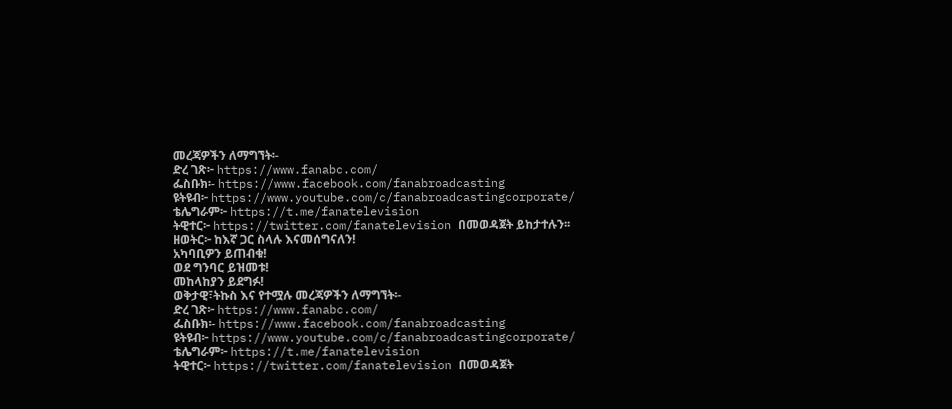መረጃዎችን ለማግኘት፡-
ድረ ገጽ፦ https://www.fanabc.com/
ፌስቡክ፡- https://www.facebook.com/fanabroadcasting
ዩትዩብ፦ https://www.youtube.com/c/fanabroadcastingcorporate/
ቴሌግራም፦ https://t.me/fanatelevision
ትዊተር፦ https://twitter.com/fanatelevision በመወዳጀት ይከታተሉን፡፡
ዘወትር፦ ከእኛ ጋር ስላሉ እናመሰግናለን!
አካባቢዎን ይጠብቁ!
ወደ ግንባር ይዝመቱ!
መከላከያን ይደግፉ!
ወቅታዊ፣ትኩስ እና የተሟሉ መረጃዎችን ለማግኘት፡-
ድረ ገጽ፦ https://www.fanabc.com/
ፌስቡክ፡- https://www.facebook.com/fanabroadcasting
ዩትዩብ፦ https://www.youtube.com/c/fanabroadcastingcorporate/
ቴሌግራም፦ https://t.me/fanatelevision
ትዊተር፦ https://twitter.com/fanatelevision በመወዳጀት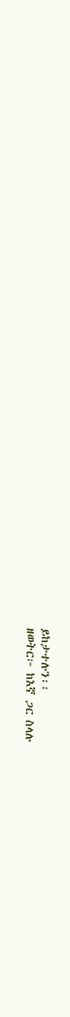ይከታተሉን፡፡
ዘወትር፦ ከእኛ ጋር ስላሉ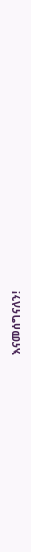እናመሰግናለን!